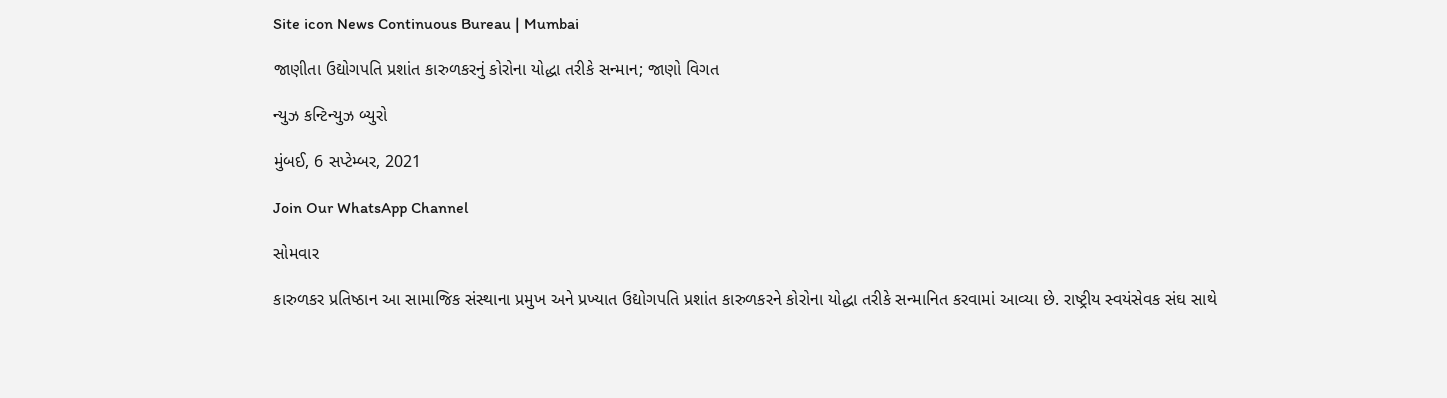Site icon News Continuous Bureau | Mumbai

જાણીતા ઉદ્યોગપતિ પ્રશાંત કારુળકરનું કોરોના યોદ્ધા તરીકે સન્માન; જાણો વિગત

ન્યુઝ કન્ટિન્યુઝ બ્યુરો

મુંબઈ, 6 સપ્ટેમ્બર, 2021

Join Our WhatsApp Channel

સોમવાર

કારુળકર પ્રતિષ્ઠાન આ સામાજિક સંસ્થાના પ્રમુખ અને પ્રખ્યાત ઉદ્યોગપતિ પ્રશાંત કારુળકરને કોરોના યોદ્ધા તરીકે સન્માનિત કરવામાં આવ્યા છે. રાષ્ટ્રીય સ્વયંસેવક સંઘ સાથે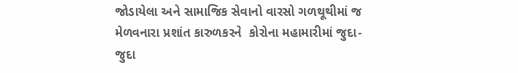જોડાયેલા અને સામાજિક સેવાનો વારસો ગળથૂથીમાં જ  મેળવનારા પ્રશાંત કારુળકરને  કોરોના મહામારીમાં જુદા-જુદા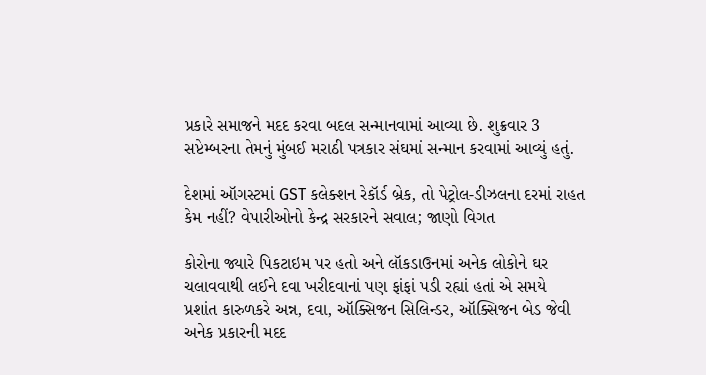પ્રકારે સમાજને મદદ કરવા બદલ સન્માનવામાં આવ્યા છે. શુક્રવાર 3 સપ્ટેમ્બરના તેમનું મુંબઈ મરાઠી પત્રકાર સંઘમાં સન્માન કરવામાં આવ્યું હતું.

દેશમાં ઑગસ્ટમાં GST કલેક્શન રેકૉર્ડ બ્રેક, તો પેટ્રોલ-ડીઝલના દરમાં રાહત કેમ નહીં? વેપારીઓનો કેન્દ્ર સરકારને સવાલ; જાણો વિગત

કોરોના જ્યારે પિકટાઇમ પર હતો અને લૉકડાઉનમાં અનેક લોકોને ઘર ચલાવવાથી લઈને દવા ખરીદવાનાં પણ ફાંફાં પડી રહ્યાં હતાં એ સમયે  પ્રશાંત કારુળકરે અન્ન, દવા, ઑક્સિજન સિલિન્ડર, ઑક્સિજન બેડ જેવી અનેક પ્રકારની મદદ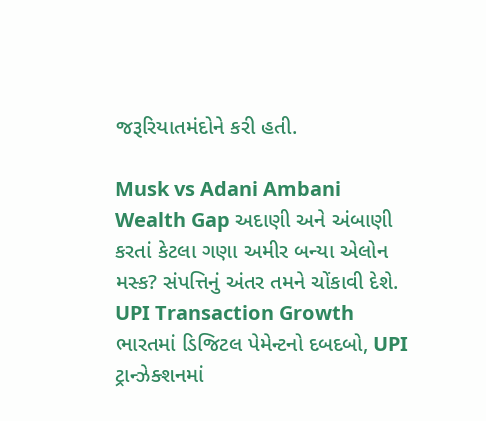જરૂરિયાતમંદોને કરી હતી.

Musk vs Adani Ambani Wealth Gap અદાણી અને અંબાણી કરતાં કેટલા ગણા અમીર બન્યા એલોન મસ્ક? સંપત્તિનું અંતર તમને ચોંકાવી દેશે.
UPI Transaction Growth ભારતમાં ડિજિટલ પેમેન્ટનો દબદબો, UPI ટ્રાન્ઝેક્શનમાં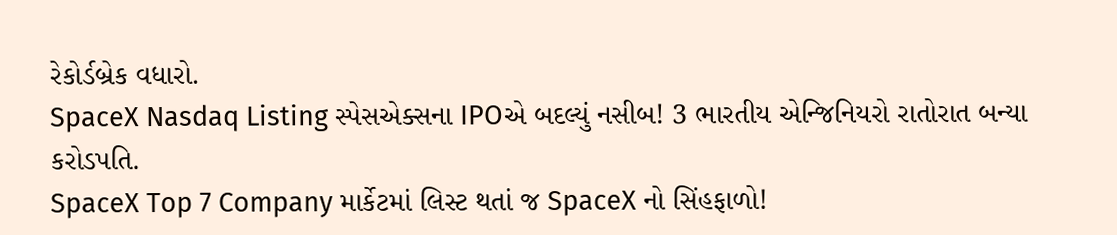રેકોર્ડબ્રેક વધારો.
SpaceX Nasdaq Listing સ્પેસએક્સના IPOએ બદલ્યું નસીબ! 3 ભારતીય એન્જિનિયરો રાતોરાત બન્યા કરોડપતિ.
SpaceX Top 7 Company માર્કેટમાં લિસ્ટ થતાં જ SpaceX નો સિંહફાળો!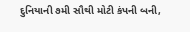દુનિયાની ૭મી સૌથી મોટી કંપની બની,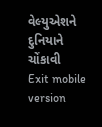વેલ્યુએશને દુનિયાને ચોંકાવી
Exit mobile version